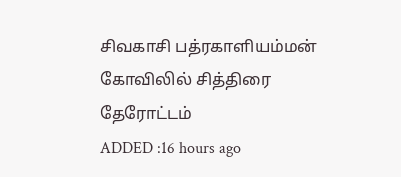சிவகாசி பத்ரகாளியம்மன் கோவிலில் சித்திரை தேரோட்டம்
ADDED :16 hours ago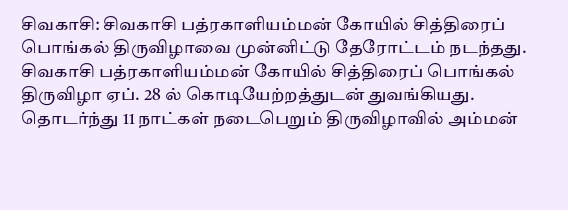சிவகாசி: சிவகாசி பத்ரகாளியம்மன் கோயில் சித்திரைப் பொங்கல் திருவிழாவை முன்னிட்டு தேரோட்டம் நடந்தது. சிவகாசி பத்ரகாளியம்மன் கோயில் சித்திரைப் பொங்கல் திருவிழா ஏப். 28 ல் கொடியேற்றத்துடன் துவங்கியது. தொடர்ந்து 11 நாட்கள் நடைபெறும் திருவிழாவில் அம்மன்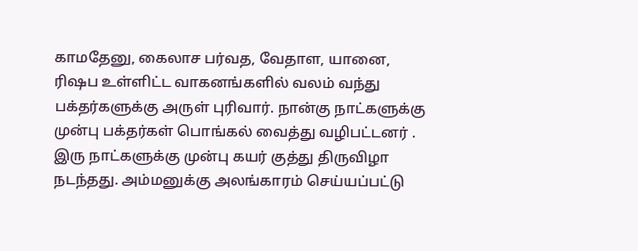காமதேனு, கைலாச பர்வத, வேதாள, யானை, ரிஷப உள்ளிட்ட வாகனங்களில் வலம் வந்து பக்தர்களுக்கு அருள் புரிவார். நான்கு நாட்களுக்கு முன்பு பக்தர்கள் பொங்கல் வைத்து வழிபட்டனர் . இரு நாட்களுக்கு முன்பு கயர் குத்து திருவிழா நடந்தது. அம்மனுக்கு அலங்காரம் செய்யப்பட்டு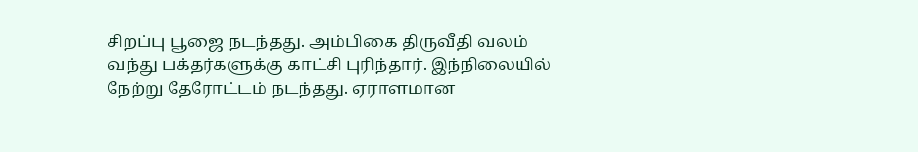சிறப்பு பூஜை நடந்தது. அம்பிகை திருவீதி வலம் வந்து பக்தர்களுக்கு காட்சி புரிந்தார். இந்நிலையில் நேற்று தேரோட்டம் நடந்தது. ஏராளமான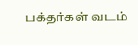பக்தர்கள் வடம்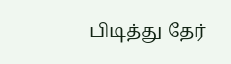பிடித்து தேர்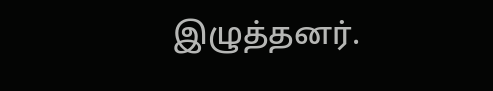இழுத்தனர்.